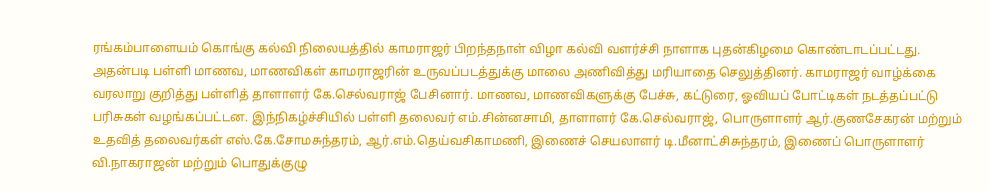ரங்கம்பாளையம் கொங்கு கல்வி நிலையத்தில் காமராஜர் பிறந்தநாள் விழா கல்வி வளர்ச்சி நாளாக புதன்கிழமை கொண்டாடப்பட்டது. அதன்படி பள்ளி மாணவ, மாணவிகள் காமராஜரின் உருவப்படத்துக்கு மாலை அணிவித்து மரியாதை செலுத்தினர். காமராஜர் வாழ்க்கை வரலாறு குறித்து பள்ளித் தாளாளர் கே.செல்வராஜ் பேசினார். மாணவ, மாணவிகளுக்கு பேச்சு, கட்டுரை, ஓவியப் போட்டிகள் நடத்தப்பட்டு பரிசுகள் வழங்கப்பட்டன. இந்நிகழ்ச்சியில் பள்ளி தலைவர் எம்.சின்னசாமி, தாளாளர் கே.செல்வராஜ், பொருளாளர் ஆர்.குணசேகரன் மற்றும் உதவித் தலைவர்கள் எஸ்.கே.சோமசுந்தரம், ஆர்.எம்.தெய்வசிகாமணி, இணைச் செயலாளர் டி.மீனாட்சிசுந்தரம், இணைப் பொருளாளர் வி.நாகராஜன் மற்றும் பொதுக்குழு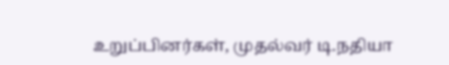உறுப்பினர்கள், முதல்வர் டி.நதியா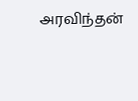அரவிந்தன்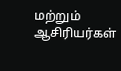மற்றும் ஆசிரியர்கள்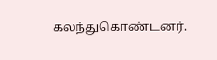கலந்துகொண்டனர்.